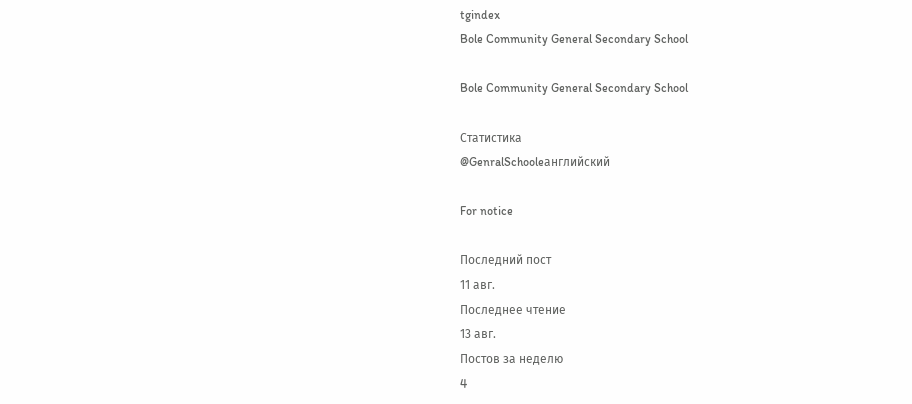tgindex
Bole Community General Secondary School

Bole Community General Secondary School

Статистика
@GenralSchooleанглийский

For notice

Последний пост
11 авг.
Последнее чтение
13 авг.
Постов за неделю
4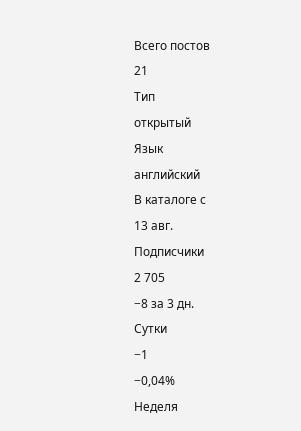Всего постов
21
Тип
открытый
Язык
английский
В каталоге с
13 авг.
Подписчики
2 705
−8 за 3 дн.
Сутки
−1
−0,04%
Неделя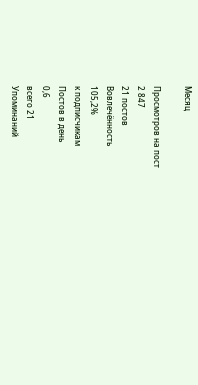Месяц

Просмотров на пост
2 847
21 постов
Вовлечённость
105,2%
к подписчикам
Постов в день
0,6
всего 21
Упоминаний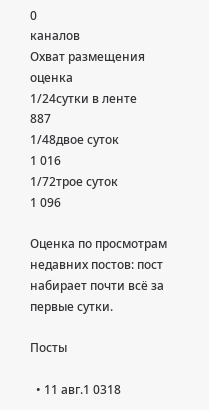0
каналов
Охват размещения
оценка
1/24сутки в ленте
887
1/48двое суток
1 016
1/72трое суток
1 096

Оценка по просмотрам недавних постов: пост набирает почти всё за первые сутки.

Посты

  • 11 авг.1 0318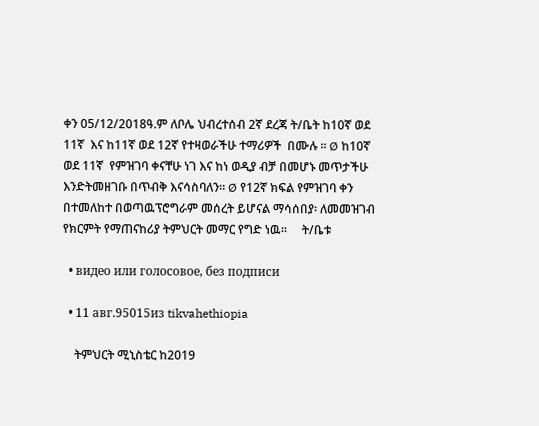ቀን 05/12/2018ዓ.ም ለቦሌ ህብረተሰብ 2ኛ ደረጃ ት/ቤት ከ10ኛ ወደ 11ኛ  እና ከ11ኛ ወደ 12ኛ የተዛወራችሁ ተማሪዎች  በሙሉ ፡፡ Ø ከ10ኛ ወደ 11ኛ  የምዝገባ ቀናቸሁ ነገ እና ከነ ወዲያ ብቻ በመሆኑ መጥታችሁ እንድትመዘገቡ በጥብቅ እናሳስባለን፡፡ Ø የ12ኛ ክፍል የምዝገባ ቀን በተመለከተ በወጣዉፕሮግራም መሰረት ይሆናል ማሳሰበያ፡ ለመመዝገብ የክርምት የማጠናከሪያ ትምህርት መማር የግድ ነዉ፡፡     ት/ቤቱ

  • видео или голосовое, без подписи

  • 11 авг.95015из tikvahethiopia

    ትምህርት ሚኒስቴር ከ2019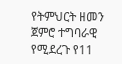የትምህርት ዘመን ጀምሮ ተግባራዊ የሚደረጉ የ11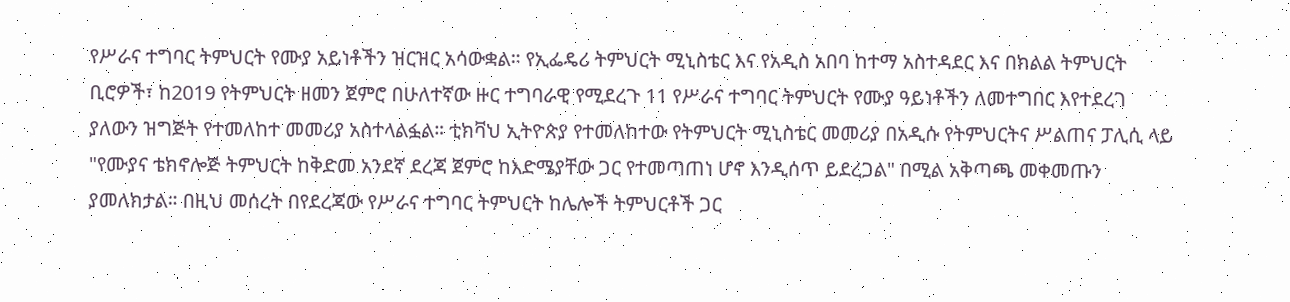የሥራና ተግባር ትምህርት የሙያ አይነቶችን ዝርዝር አሳውቋል። የኢፌዴሪ ትምህርት ሚኒስቴር እና የአዲስ አበባ ከተማ አስተዳደር እና በክልል ትምህርት ቢሮዎች፣ ከ2019 የትምህርት ዘመን ጀምሮ በሁለተኛው ዙር ተግባራዊ የሚደረጉ 11 የሥራና ተግባር ትምህርት የሙያ ዓይነቶችን ለመተግበር እየተደረገ ያለውን ዝግጅት የተመለከተ መመሪያ አስተላልፏል። ቲክቫህ ኢትዮጵያ የተመለከተው የትምህርት ሚኒስቴር መመሪያ በአዲሱ የትምህርትና ሥልጠና ፓሊሲ ላይ "የሙያና ቴክኖሎጅ ትምህርት ከቅድመ አንደኛ ደረጃ ጀምሮ ከእድሜያቸው ጋር የተመጣጠነ ሆኖ እንዲሰጥ ይደረጋል" በሚል አቅጣጫ መቀመጡን ያመለክታል። በዚህ መሰረት በየደረጃው የሥራና ተግባር ትምህርት ከሌሎች ትምህርቶች ጋር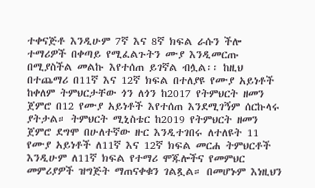ተቀናጅቶ እንዲሁም 7ኛ እና 8ኛ ክፍል ራሱን ችሎ ተማሪዎች በቀጣይ የሚፈልጉትን ሙያ እንዲመርጡ በሚያስችል መልኩ እየተሰጠ ይገኛል ብሏል፡፡ ከዚህ በተጨማሪ በ11ኛ እና 12ኛ ክፍል በተለያዩ የሙያ አይነቶች ከቀለም ትምህርታቸው ጎን ለጎን ከ2017 የትምህርት ዘመን ጀምሮ በ12 የሙያ አይነቶች እየተሰጠ እንደሚገኝም ሰርኩላሩ ያትታል። ትምህርት ሚኒስቴር ከ2019 የትምህርት ዘመን ጀምሮ ደግሞ በሁለተኛው ዙር እንዲተገበሩ ለተለዩት 11 የሙያ አይነቶች ለ11ኛ እና 12ኛ ክፍል መርሐ ትምህርቶች እንዲሁም ለ11ኛ ክፍል የተማሪ ሞጁሎችና የመምህር መምሪያዎች ዝግጅት ማጠናቀቁን ገልጿል። በመሆኑም እነዚህን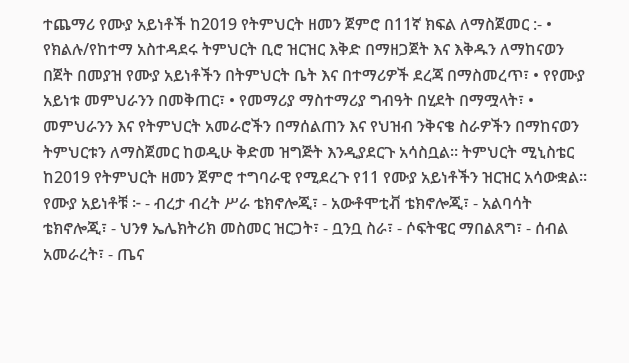ተጨማሪ የሙያ አይነቶች ከ2019 የትምህርት ዘመን ጀምሮ በ11ኛ ክፍል ለማስጀመር :- • የክልሉ/የከተማ አስተዳደሩ ትምህርት ቢሮ ዝርዝር እቅድ በማዘጋጀት እና እቅዱን ለማከናወን በጀት በመያዝ የሙያ አይነቶችን በትምህርት ቤት እና በተማሪዎች ደረጃ በማስመረጥ፣ • የየሙያ አይነቱ መምህራንን በመቅጠር፣ • የመማሪያ ማስተማሪያ ግብዓት በሂደት በማሟላት፣ • መምህራንን እና የትምህርት አመራሮችን በማሰልጠን እና የህዝብ ንቅናቄ ስራዎችን በማከናወን ትምህርቱን ለማስጀመር ከወዲሁ ቅድመ ዝግጅት እንዲያደርጉ አሳስቧል። ትምህርት ሚኒስቴር ከ2019 የትምህርት ዘመን ጀምሮ ተግባራዊ የሚደረጉ የ11 የሙያ አይነቶችን ዝርዝር አሳውቋል። የሙያ አይነቶቹ ፦ - ብረታ ብረት ሥራ ቴክኖሎጂ፣ - አውቶሞቲቭ ቴክኖሎጂ፣ - አልባሳት ቴክኖሎጂ፣ - ህንፃ ኤሌክትሪክ መስመር ዝርጋት፣ - ቧንቧ ስራ፣ - ሶፍትዌር ማበልጸግ፣ - ሰብል አመራረት፣ - ጤና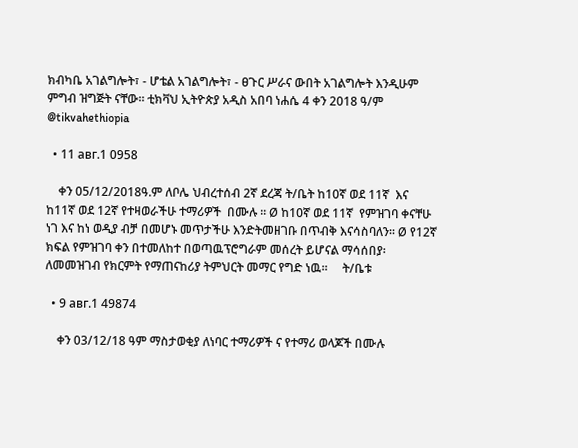ክብካቤ አገልግሎት፣ - ሆቴል አገልግሎት፣ - ፀጉር ሥራና ውበት አገልግሎት እንዲሁም ምግብ ዝግጅት ናቸው። ቲክቫህ ኢትዮጵያ አዲስ አበባ ነሐሴ 4 ቀን 2018 ዓ/ም @tikvahethiopia

  • 11 авг.1 0958

    ቀን 05/12/2018ዓ.ም ለቦሌ ህብረተሰብ 2ኛ ደረጃ ት/ቤት ከ10ኛ ወደ 11ኛ  እና ከ11ኛ ወደ 12ኛ የተዛወራችሁ ተማሪዎች  በሙሉ ፡፡ Ø ከ10ኛ ወደ 11ኛ  የምዝገባ ቀናቸሁ ነገ እና ከነ ወዲያ ብቻ በመሆኑ መጥታችሁ እንድትመዘገቡ በጥብቅ እናሳስባለን፡፡ Ø የ12ኛ ክፍል የምዝገባ ቀን በተመለከተ በወጣዉፕሮግራም መሰረት ይሆናል ማሳሰበያ፡ ለመመዝገብ የክርምት የማጠናከሪያ ትምህርት መማር የግድ ነዉ፡፡     ት/ቤቱ

  • 9 авг.1 49874

    ቀን 03/12/18 ዓም ማስታወቂያ ለነባር ተማሪዎች ና የተማሪ ወላጆች በሙሉ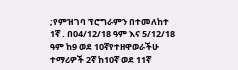;የምዝገባ ፕሮግራምን በተመለከተ 1ኛ . በ04/12/18 ዓም እና 5/12/18 ዓም ከ9 ወደ 10ኛየተዘዋወራችሁ ተማሪዎች 2ኛ ከ10ኛ ወደ 11ኛ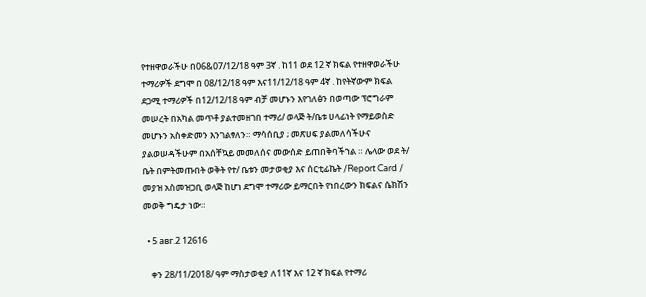የተዘዋወራችሁ በ06&07/12/18 ዓም 3ኛ . ከ11 ወደ 12 ኛ ክፍል የተዘዋወራችሁ ተማሪዎች ደግሞ በ 08/12/18 ዓም እና11/12/18 ዓም 4ኛ . ከየትኛውም ክፍል ደጋሚ ተማሪዎች በ12/12/18 ዓም ብቻ መሆኑን እየገለፅን በወጣው ፕሮግራም መሠረት በአካል መጥቶ ያልተመዘገበ ተማሪ/ ወላጅ ት/ቤቱ ሀላፊነት የማይወስድ መሆኑን አስቀድመን እንገልፃለን። ማሳሰቢያ ; መጽሀፍ ያልመለሳችሁና ያልወሠዳችሁም በአሰቸኳይ መመለሰና መውሰድ ይጠበቅባችኀል ። ሌላው ወደ ት/ ቤት በምትመጡበት ወቅት የተ/ ቤቱን መታወቂያ እና ሰርቲፊኬት /Report Card / መያዝ አስመዝጋቢ ወላጅ ከሆነ ደግሞ ተማሪው ይማርበት የነበረውን ክፍልና ሴክሽን መወቅ ግዴታ ነው።

  • 5 авг.2 12616

    ቀን 28/11/2018/ ዓም ማስታወቂያ ለ11ኛ እና 12 ኛ ክፍል የተማሪ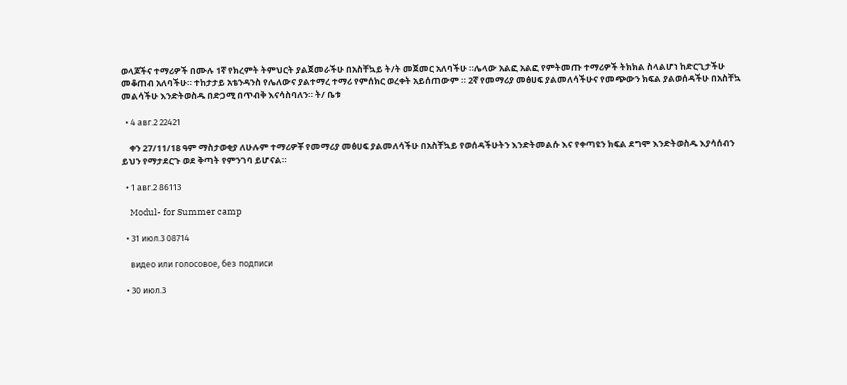ወላጆችና ተማሪዎች በሙሉ 1ኛ የክረምት ትምህርት ያልጀመራችሁ በአስቸኳይ ት/ት መጀመር አለባችሁ ።ሌላው አልፎ አልፎ የምትመጡ ተማሪዎች ትክክል ስላልሆነ ከድርጊታችሁ መቆጠብ አለባችሁ። ተከታታይ አቴንዳንስ የሌለውና ያልተማረ ተማሪ የምሰክር ወረቀት አይሰጠውም ። 2ኛ የመማሪያ መፅሀፍ ያልመለሳችሁና የመጭውን ክፍል ያልወሰዳችሁ በአስቸኳ መልሳችሁ እንድትወስዱ በድጋሚ በጥብቅ እናሳስባለን። ት/ ቤቱ

  • 4 авг.2 22421

    ቀን 27/11/18 ዓም ማስታወቂያ ለሁሉም ተማሪዎቾ የመማሪያ መፅሀፍ ያልመለሳችሁ በአስቸኳይ የወሰዳችሁትን እንድትመልሱ እና የቀጣዩን ክፍል ደግሞ እንድትወስዱ እያሳሰብን ይህን የማታደርጉ ወደ ቅጣት የምንገባ ይሆናል።

  • 1 авг.2 86113

    Modul- for Summer camp

  • 31 июл.3 08714

    видео или голосовое, без подписи

  • 30 июл.3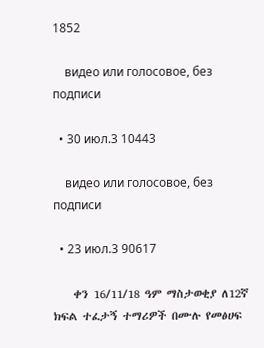1852

    видео или голосовое, без подписи

  • 30 июл.3 10443

    видео или голосовое, без подписи

  • 23 июл.3 90617

    ቀን 16/11/18 ዓም ማስታወቂያ ለ12ኛ ክፍል ተፈታኝ ተማሪዎች በሙሉ የመፅሀፍ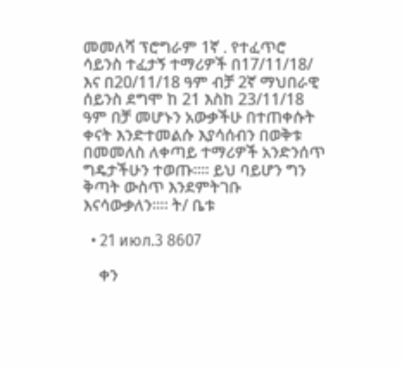መመለሻ ፕሮግራም 1ኛ . የተፈጥሮ ሳይንስ ተፈታኝ ተማሪዎች በ17/11/18/ እና በ20/11/18 ዓም ብቻ 2ኛ ማህበራዊ ሰይንስ ደግሞ ከ 21 እስከ 23/11/18 ዓም በቻ መሆኑን አውቃችሁ በተጠቀሱት ቀናት እንድተመልሱ እያሳሰብን በወቅቱ በመመለስ ለቀጣይ ተማሪዎች አንድንሰጥ ግዴታችሁን ተወጡ።። ይህ ባይሆን ግን ቅጣት ውስጥ እንደምትገቡ እናሳውቃለን።። ት/ ቤቱ

  • 21 июл.3 8607

    ቀን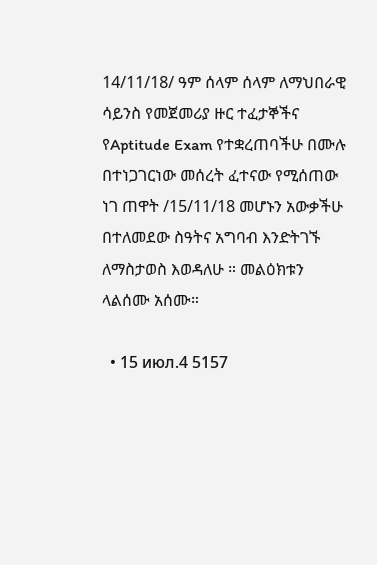14/11/18/ ዓም ሰላም ሰላም ለማህበራዊ ሳይንስ የመጀመሪያ ዙር ተፈታኞችና የAptitude Exam የተቋረጠባችሁ በሙሉ በተነጋገርነው መሰረት ፈተናው የሚሰጠው ነገ ጠዋት /15/11/18 መሆኑን አውቃችሁ በተለመደው ስዓትና አግባብ እንድትገኙ ለማስታወስ እወዳለሁ ። መልዕክቱን ላልሰሙ አሰሙ።

  • 15 июл.4 5157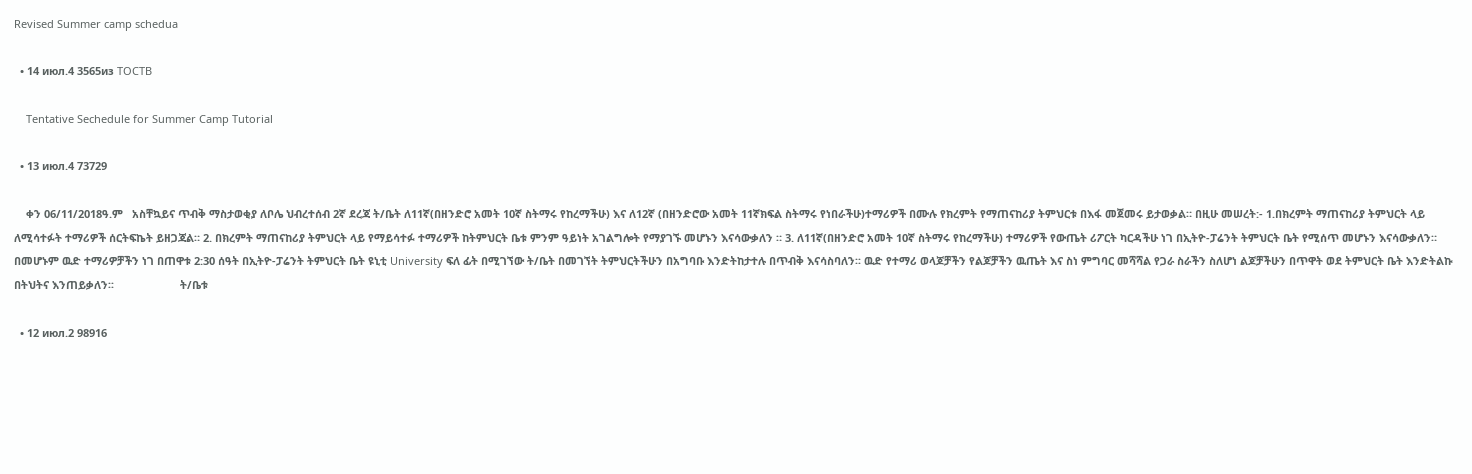Revised Summer camp schedua

  • 14 июл.4 3565из TOCTB

    Tentative Sechedule for Summer Camp Tutorial

  • 13 июл.4 73729

    ቀን 06/11/2018ዓ.ም   አስቸኳይና ጥብቅ ማስታወቂያ ለቦሌ ህብረተሰብ 2ኛ ደረጃ ት/ቤት ለ11ኛ(በዘንድሮ አመት 10ኛ ስትማሩ የከረማችሁ) እና ለ12ኛ (በዘንድሮው አመት 11ኛክፍል ስትማሩ የነበራችሁ)ተማሪዎች በሙሉ የክረምት የማጠናከሪያ ትምህርቱ በእፋ መጀመሩ ይታወቃል። በዚሁ መሠረት:- 1.በክረምት ማጠናከሪያ ትምህርት ላይ ለሚሳተፉት ተማሪዎች ሰርትፍኬት ይዘጋጃል። 2. በክረምት ማጠናከሪያ ትምህርት ላይ የማይሳተፉ ተማሪዎች ከትምህርት ቤቱ ምንም ዓይነት አገልግሎት የማያገኙ መሆኑን እናሳውቃለን ። 3. ለ11ኛ(በዘንድሮ አመት 10ኛ ስትማሩ የከረማችሁ) ተማሪዎች የውጤት ሪፖርት ካርዳችሁ ነገ በኢትዮ-ፓሬንት ትምህርት ቤት የሚሰጥ መሆኑን እናሳውቃለን። በመሆኑም ዉድ ተማሪዎቻችን ነገ በጠዋቱ 2:30 ሰዓት በኢትዮ-ፓሬንት ትምህርት ቤት ዩኒቲ University ፍለ ፊት በሚገኘው ት/ቤት በመገኘት ትምህርትችሁን በአግባቡ እንድትከታተሉ በጥብቅ እናሳስባለን፡፡ ዉድ የተማሪ ወላጆቻችን የልጆቻችን ዉጤት እና ስነ ምግባር መሻሻል የጋራ ስራችን ስለሆነ ልጆቻችሁን በጥዋት ወደ ትምህርት ቤት እንድትልኩ በትህትና እንጠይቃለን፡፡                      ት/ቤቱ

  • 12 июл.2 98916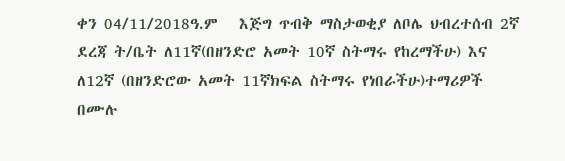ቀን 04/11/2018ዓ.ም   እጅግ ጥብቅ ማስታወቂያ ለቦሌ ህብረተሰብ 2ኛ ደረጃ ት/ቤት ለ11ኛ(በዘንድሮ አመት 10ኛ ስትማሩ የከረማችሁ) እና ለ12ኛ (በዘንድሮው አመት 11ኛክፍል ስትማሩ የነበራችሁ)ተማሪዎች በሙሉ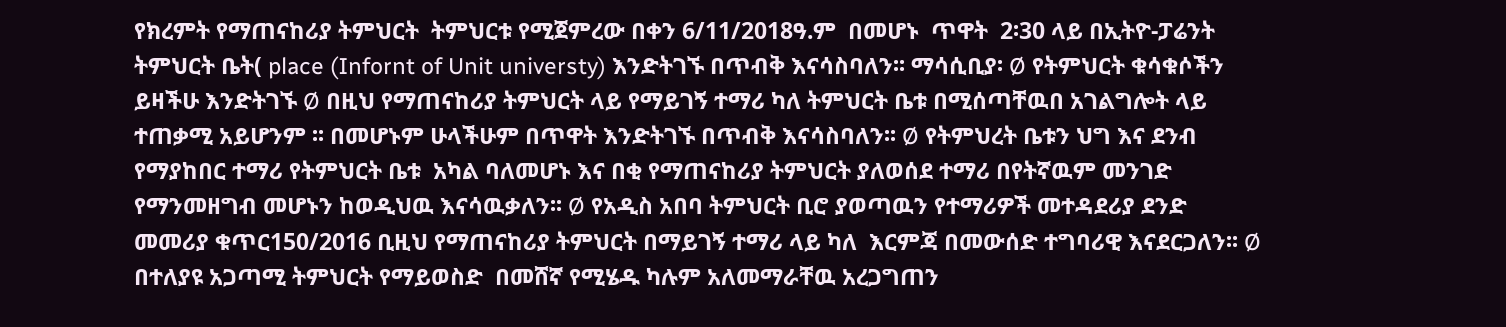የክረምት የማጠናከሪያ ትምህርት  ትምህርቱ የሚጀምረው በቀን 6/11/2018ዓ.ም  በመሆኑ  ጥዋት  2፡30 ላይ በኢትዮ-ፓሬንት ትምህርት ቤት( place (Infornt of Unit universty) እንድትገኙ በጥብቅ እናሳስባለን፡፡ ማሳሲቢያ፡ Ø የትምህርት ቁሳቁሶችን ይዛችሁ እንድትገኙ Ø በዚህ የማጠናከሪያ ትምህርት ላይ የማይገኝ ተማሪ ካለ ትምህርት ቤቱ በሚሰጣቸዉበ አገልግሎት ላይ ተጠቃሚ አይሆንም ፡፡ በመሆኑም ሁላችሁም በጥዋት እንድትገኙ በጥብቅ እናሳስባለን፡፡ Ø የትምህረት ቤቱን ህግ እና ደንብ የማያከበር ተማሪ የትምህርት ቤቱ  አካል ባለመሆኑ እና በቂ የማጠናከሪያ ትምህርት ያለወሰደ ተማሪ በየትኛዉም መንገድ የማንመዘግብ መሆኑን ከወዲህዉ እናሳዉቃለን፡፡ Ø የአዲስ አበባ ትምህርት ቢሮ ያወጣዉን የተማሪዎች መተዳደሪያ ደንድ  መመሪያ ቁጥር150/2016 ቢዚህ የማጠናከሪያ ትምህርት በማይገኝ ተማሪ ላይ ካለ  እርምጃ በመውሰድ ተግባሪዊ እናደርጋለን፡፡ Ø በተለያዩ አጋጣሚ ትምህርት የማይወስድ  በመሸኛ የሚሄዱ ካሉም አለመማራቸዉ አረጋግጠን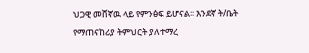ህጋዊ መሸኛዉ ላይ የምንፅፍ ይሆናል፡፡ እንደኛ ት/ቤት የማጠናከሪያ ትምህርት ያለተማረ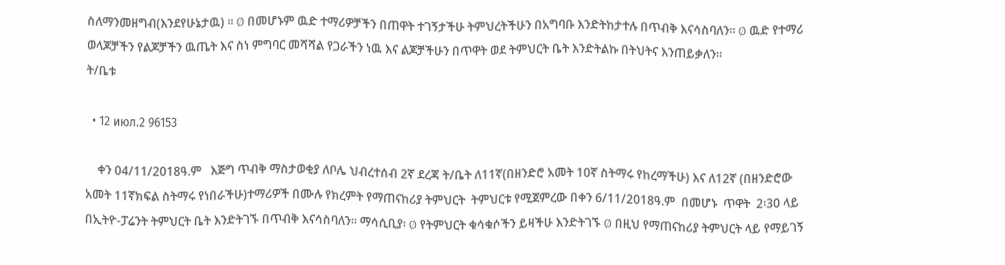ስለማንመዘግብ(እንደየሁኔታዉ) ፡፡ Ø በመሆኑም ዉድ ተማሪዎቻችን በጠዋት ተገኝታችሁ ትምህረትችሁን በአግባቡ እንድትከታተሉ በጥብቅ እናሳስባለን፡፡ Ø ዉድ የተማሪ ወላጆቻችን የልጆቻችን ዉጤት እና ስነ ምግባር መሻሻል የጋራችን ነዉ እና ልጆቻችሁን በጥዋት ወደ ትምህርት ቤት እንድትልኩ በትህትና እንጠይቃለን፡፡                      ት/ቤቱ

  • 12 июл.2 96153

    ቀን 04/11/2018ዓ.ም   እጅግ ጥብቅ ማስታወቂያ ለቦሌ ህብረተሰብ 2ኛ ደረጃ ት/ቤት ለ11ኛ(በዘንድሮ አመት 10ኛ ስትማሩ የከረማችሁ) እና ለ12ኛ (በዘንድሮው አመት 11ኛክፍል ስትማሩ የነበራችሁ)ተማሪዎች በሙሉ የክረምት የማጠናከሪያ ትምህርት  ትምህርቱ የሚጀምረው በቀን 6/11/2018ዓ.ም  በመሆኑ  ጥዋት  2፡30 ላይ በኢትዮ-ፓሬንት ትምህርት ቤት እንድትገኙ በጥብቅ እናሳስባለን፡፡ ማሳሲቢያ፡ Ø የትምህርት ቁሳቁሶችን ይዛችሁ እንድትገኙ Ø በዚህ የማጠናከሪያ ትምህርት ላይ የማይገኝ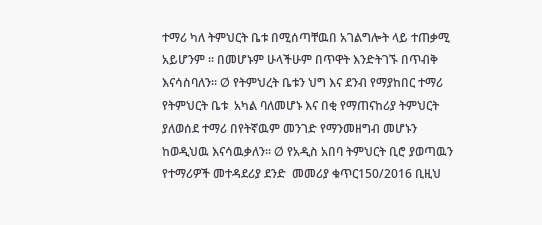ተማሪ ካለ ትምህርት ቤቱ በሚሰጣቸዉበ አገልግሎት ላይ ተጠቃሚ አይሆንም ፡፡ በመሆኑም ሁላችሁም በጥዋት እንድትገኙ በጥብቅ እናሳስባለን፡፡ Ø የትምህረት ቤቱን ህግ እና ደንብ የማያከበር ተማሪ የትምህርት ቤቱ  አካል ባለመሆኑ እና በቂ የማጠናከሪያ ትምህርት ያለወሰደ ተማሪ በየትኛዉም መንገድ የማንመዘግብ መሆኑን ከወዲህዉ እናሳዉቃለን፡፡ Ø የአዲስ አበባ ትምህርት ቢሮ ያወጣዉን የተማሪዎች መተዳደሪያ ደንድ  መመሪያ ቁጥር150/2016 ቢዚህ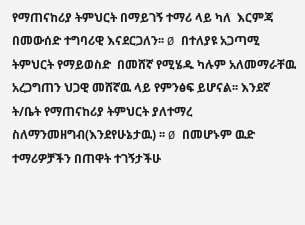የማጠናከሪያ ትምህርት በማይገኝ ተማሪ ላይ ካለ  እርምጃ በመውሰድ ተግባሪዊ እናደርጋለን፡፡ Ø በተለያዩ አጋጣሚ ትምህርት የማይወስድ  በመሸኛ የሚሄዱ ካሉም አለመማራቸዉ አረጋግጠን ህጋዊ መሸኛዉ ላይ የምንፅፍ ይሆናል፡፡ እንደኛ ት/ቤት የማጠናከሪያ ትምህርት ያለተማረ ስለማንመዘግብ(እንደየሁኔታዉ) ፡፡ Ø በመሆኑም ዉድ ተማሪዎቻችን በጠዋት ተገኝታችሁ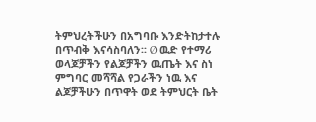ትምህረትችሁን በአግባቡ እንድትከታተሉ በጥብቅ እናሳስባለን፡፡ Ø ዉድ የተማሪ ወላጆቻችን የልጆቻችን ዉጤት እና ስነ ምግባር መሻሻል የጋራችን ነዉ እና ልጆቻችሁን በጥዋት ወደ ትምህርት ቤት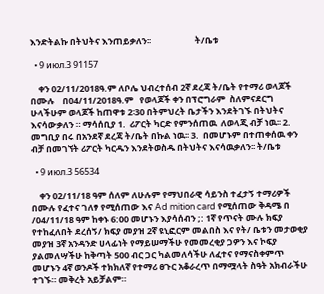እንድትልኩ በትህትና እንጠይቃለን፡፡                      ት/ቤቱ

  • 9 июл.3 91157

    ቀን 02/11/2018ዓ.ም ለቦሌ ህብረተሰብ 2ኛ ደረጃ ት/ቤት የተማሪ ወላጆች በሙሉ    በ04/11/2018ዓ.ም   የወላጆች ቀን በፕሮግራም  ስለምናደርግ ሁላችሁም ወላጆች ከጠዋቱ 2፡30 በትምህረት ቤታችን እንደትገኙ በትህትና   እናሳውቃለን ። ማሳሰቢያ 1.  ሪፖርት ካርድ የምንሰጠዉ  ለወላጂ ብቻ ነዉ፡፡ 2.  መግቢያ በሩ በአንደኛ ደረጃ ት/ቤት በኩል ነዉ፡፡ 3.  በመሆኑም በተጠቀሰዉ ቀን ብቻ በመገኘት ሪፖርት ካርዱን እንደትወስዱ በትህትና እናሳዉቃለን፡፡ ት/ቤቱ

  • 9 июл.3 56534

    ቀን 02/11/18 ዓም ሰለም ለሁሉም የማህበራዊ ሳይንስ ተፈታኝ ተማሪዎች በሙሉ የፈተና ገለፃ የሚሰጠው እና Ad mition card የሚሰጠው ቅዳሜ በ /04/11/18 ዓም ከቀኑ 6:00 መሆኑን እያሳሰብን ;: 1ኛ የጥናት ሙሉ ክፍያ የተከፈለበት ደረሰኝ/ ክፍያ መያዝ 2ኛ ዩኒፎርም መልበስ እና የት/ ቤቱን መታወቂያ መያዝ 3ኛ አንዳንድ ሀላፊነት የማይሠማችሁ የመመረቂያ ጋዎን እና ኮፍያ ያልመለሣችሁ ከቅጣት 500 ብር ጋር ካልመለሳችሁ ለፈተና የማናስቀምጥ መሆኑን 4ኛ ወንዶች ተክክለኛ የተማሪ ፀጉር አቆራረጥ በማሟላት ስዓት አክብራችሁ ተገኙ። መቅረት አይቻልም።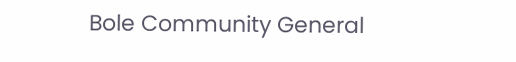Bole Community General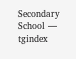Secondary School — tgindex